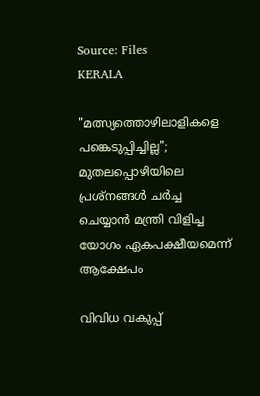Source: Files
KERALA

"മത്സ്യത്തൊഴിലാളികളെ പങ്കെടുപ്പിച്ചില്ല"; മുതലപ്പൊഴിയിലെ പ്രശ്നങ്ങൾ ചർച്ച ചെയ്യാൻ മന്ത്രി വിളിച്ച യോഗം ഏകപക്ഷീയമെന്ന് ആക്ഷേപം

വിവിധ വകുപ്പ്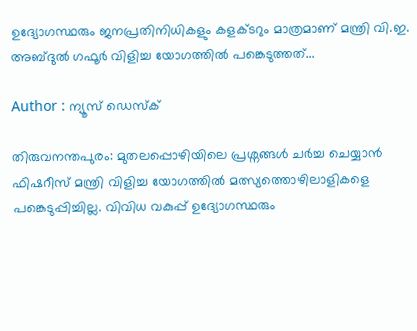ഉദ്യോഗസ്ഥരും ജനപ്രതിനിധികളും കളക്ടറും മാത്രമാണ് മന്ത്രി വി.ഇ. അബ്ദുൽ ഗഫൂർ വിളിച്ച യോഗത്തിൽ പങ്കെടുത്തത്...

Author : ന്യൂസ് ഡെസ്ക്

തിരുവനന്തപുരം: മുതലപ്പൊഴിയിലെ പ്രശ്നങ്ങൾ ചർച്ച ചെയ്യാൻ ഫിഷറീസ് മന്ത്രി വിളിച്ച യോഗത്തിൽ മത്സ്യത്തൊഴിലാളികളെ പങ്കെടുപ്പിച്ചില്ല. വിവിധ വകുപ്പ് ഉദ്യോഗസ്ഥരും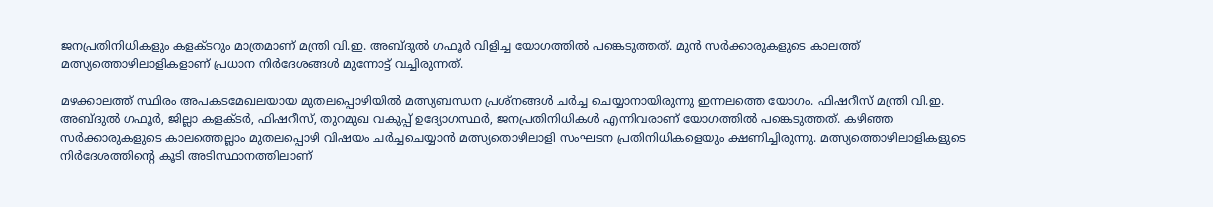ജനപ്രതിനിധികളും കളക്ടറും മാത്രമാണ് മന്ത്രി വി.ഇ. അബ്ദുൽ ഗഫൂർ വിളിച്ച യോഗത്തിൽ പങ്കെടുത്തത്. മുൻ സർക്കാരുകളുടെ കാലത്ത് മത്സ്യത്തൊഴിലാളികളാണ് പ്രധാന നിർദേശങ്ങൾ മുന്നോട്ട് വച്ചിരുന്നത്.

മഴക്കാലത്ത് സ്ഥിരം അപകടമേഖലയായ മുതലപ്പൊഴിയിൽ മത്സ്യബന്ധന പ്രശ്നങ്ങൾ ചർച്ച ചെയ്യാനായിരുന്നു ഇന്നലത്തെ യോഗം. ഫിഷറീസ് മന്ത്രി വി.ഇ. അബ്ദുൽ ഗഫൂർ, ജില്ലാ കളക്ടർ, ഫിഷറീസ്, തുറമുഖ വകുപ്പ് ഉദ്യോഗസ്ഥർ, ജനപ്രതിനിധികൾ എന്നിവരാണ് യോഗത്തിൽ പങ്കെടുത്തത്. കഴിഞ്ഞ സർക്കാരുകളുടെ കാലത്തെല്ലാം മുതലപ്പൊഴി വിഷയം ചർച്ചചെയ്യാൻ മത്സ്യതൊഴിലാളി സംഘടന പ്രതിനിധികളെയും ക്ഷണിച്ചിരുന്നു. മത്സ്യത്തൊഴിലാളികളുടെ നിർദേശത്തിന്റെ കൂടി അടിസ്ഥാനത്തിലാണ്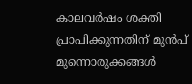കാലവർഷം ശക്തി പ്രാപിക്കുന്നതിന് മുൻപ് മുന്നൊരുക്കങ്ങൾ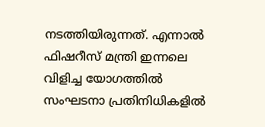നടത്തിയിരുന്നത്. എന്നാൽ ഫിഷറീസ് മന്ത്രി ഇന്നലെ വിളിച്ച യോഗത്തിൽ സംഘടനാ പ്രതിനിധികളിൽ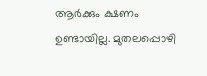ആർക്കും ക്ഷണം ഉണ്ടായില്ല. മുതലപ്പൊഴി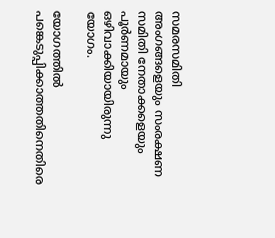സമരസമിതി അംഗങ്ങളെയും സംരക്ഷണ സമിതി നേതാക്കളെയും പൂർണമായും ഒഴിവാക്കിയായിരുന്നു യോഗം.

യോഗത്തിൽ പങ്കെടുപ്പിക്കാത്തതിനെതിരെ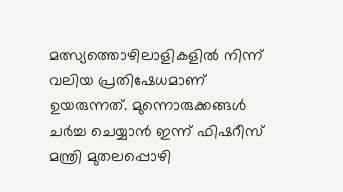മത്സ്യത്തൊഴിലാളികളിൽ നിന്ന് വലിയ പ്രതിഷേധമാണ് ഉയരുന്നത്. മുന്നൊരുക്കങ്ങൾ ചർച്ച ചെയ്യാൻ ഇന്ന് ഫിഷറീസ് മന്ത്രി മുതലപ്പൊഴി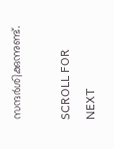സന്ദർശിക്കുന്നുണ്ട്.

SCROLL FOR NEXT